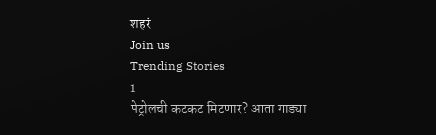शहरं
Join us
Trending Stories
1
पेट्रोलची कटकट मिटणार? आता गाड्या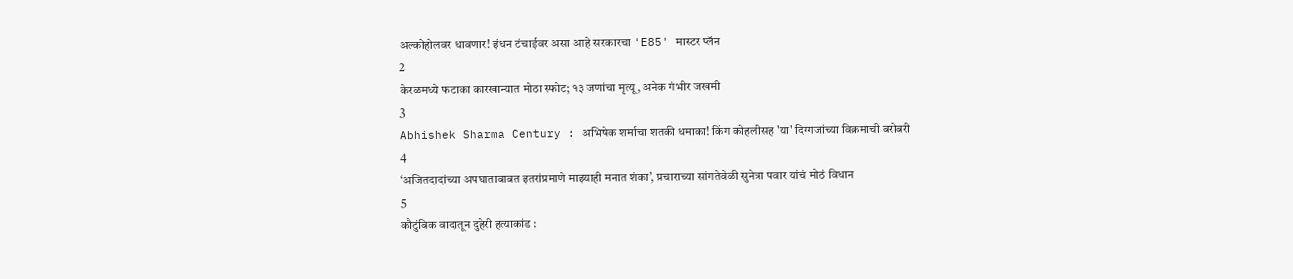अल्कोहोलवर धावणार! इंधन टंचाईवर असा आहे सरकारचा 'E85' मास्टर प्लॅन
2
केरळमध्ये फटाका कारखान्यात मोठा स्फोट; १३ जणांचा मृत्यू, अनेक गंभीर जखमी
3
Abhishek Sharma Century : अभिषेक शर्माचा शतकी धमाका! किंग कोहलीसह 'या' दिग्गजांच्या विक्रमाची बरोबरी
4
‘अजितदादांच्या अपघाताबाबत इतरांप्रमाणे माझ्याही मनात शंका’, प्रचाराच्या सांगतेवेळी सुनेत्रा पवार यांचं मोठं विधान
5
कौटुंबिक वादातून दुहेरी हत्याकांड :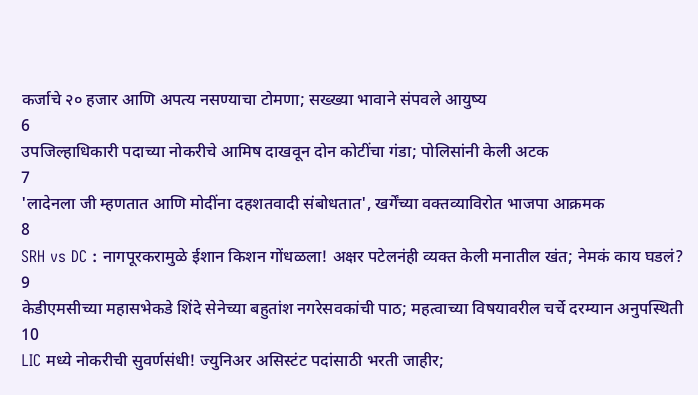कर्जाचे २० हजार आणि अपत्य नसण्याचा टोमणा; सख्ख्या भावाने संपवले आयुष्य
6
उपजिल्हाधिकारी पदाच्या नोकरीचे आमिष दाखवून दोन कोटींचा गंडा; पोलिसांनी केली अटक
7
'लादेनला जी म्हणतात आणि मोदींना दहशतवादी संबोधतात', खर्गेंच्या वक्तव्याविरोत भाजपा आक्रमक
8
SRH vs DC : नागपूरकरामुळे ईशान किशन गोंधळला! अक्षर पटेलनंही व्यक्त केली मनातील खंत; नेमकं काय घडलं?
9
केडीएमसीच्या महासभेकडे शिंदे सेनेच्या बहुतांश नगरेसवकांची पाठ; महत्वाच्या विषयावरील चर्चे दरम्यान अनुपस्थिती
10
LIC मध्ये नोकरीची सुवर्णसंधी! ज्युनिअर असिस्टंट पदांसाठी भरती जाहीर;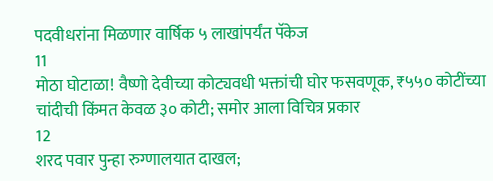पदवीधरांना मिळणार वार्षिक ५ लाखांपर्यंत पॅकेज
11
मोठा घोटाळा! वैष्णो देवीच्या कोट्यवधी भक्तांची घोर फसवणूक, ₹५५० कोटींच्या चांदीची किंमत केवळ ३० कोटी; समोर आला विचित्र प्रकार
12
शरद पवार पुन्हा रुग्णालयात दाखल;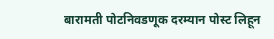बारामती पोटनिवडणूक दरम्यान पोस्ट लिहून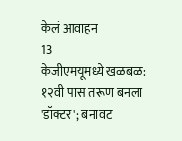केलं आवाहन
13
केजीएमयूमध्ये खळबळ: १२वी पास तरूण बनला 'डॉक्टर'; बनावट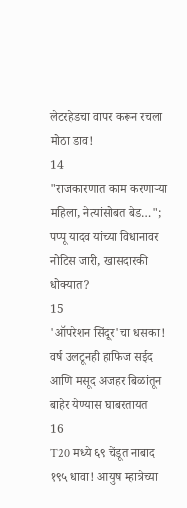लेटरहेडचा वापर करून रचला मोठा डाव!
14
"राजकारणात काम करणाऱ्या महिला, नेत्यांसोबत बेड…"; पप्पू यादव यांच्या विधानावर नोटिस जारी, खासदारकी धोक्यात?
15
'ऑपरेशन सिंदूर'चा धसका! वर्ष उलटूनही हाफिज सईद आणि मसूद अजहर बिळांतून बाहेर येण्यास घाबरतायत
16
T20 मध्ये ६९ चेंडूत नाबाद १९५ धावा! आयुष म्हात्रेच्या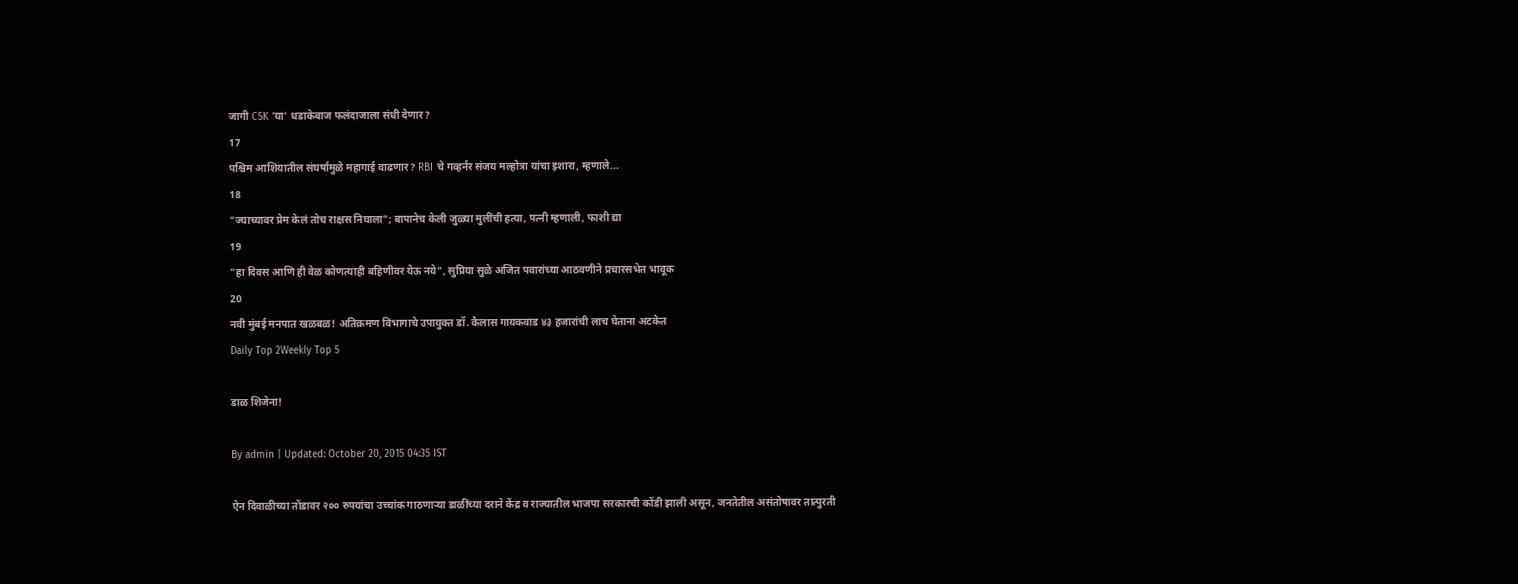जागी CSK 'या' धडाकेबाज फलंदाजाला संधी देणार?
17
पश्चिम आशियातील संघर्षामुळे महागाई वाढणार? RBI चे गव्हर्नर संजय मल्होत्रा यांचा इशारा, म्हणाले...
18
"ज्याच्यावर प्रेम केलं तोच राक्षस निघाला"; बापानेच केली जुळ्या मुलींची हत्या, पत्नी म्हणाली, फाशी द्या
19
"हा दिवस आणि ही वेळ कोणत्याही बहिणीवर येऊ नये", सुप्रिया सुळे अजित पवारांच्या आठवणीने प्रचारसभेत भावूक
20
नवी मुंबई मनपात खळबळ! अतिक्रमण विभागाचे उपायुक्त डॉ. कैलास गायकवाड ४३ हजारांची लाच घेताना अटकेत
Daily Top 2Weekly Top 5

डाळ शिजेना!

By admin | Updated: October 20, 2015 04:35 IST

ऐन दिवाळीच्या तोंडावर २०० रुपयांचा उच्चांक गाठणाऱ्या डाळींच्या दराने केंद्र व राज्यातील भाजपा सरकारची कोंडी झाली असून, जनतेतील असंतोषावर तात्पुरती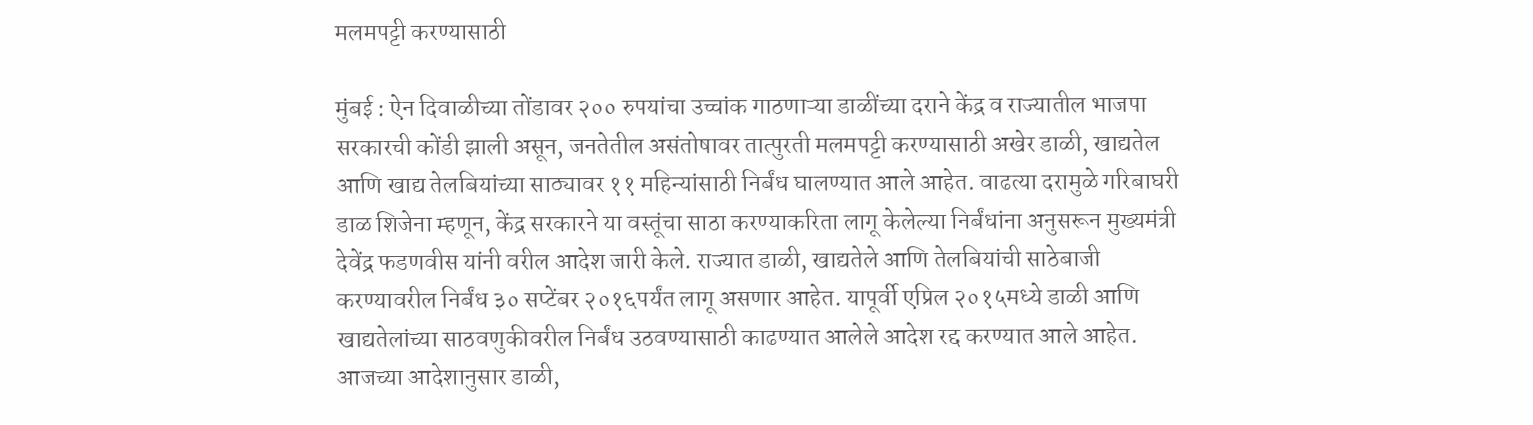मलमपट्टी करण्यासाठी

मुंबई : ऐन दिवाळीच्या तोंडावर २०० रुपयांचा उच्चांक गाठणाऱ्या डाळींच्या दराने केंद्र व राज्यातील भाजपा सरकारची कोंडी झाली असून, जनतेतील असंतोषावर तात्पुरती मलमपट्टी करण्यासाठी अखेर डाळी, खाद्यतेल आणि खाद्य तेलबियांच्या साठ्यावर ११ महिन्यांसाठी निर्बंध घालण्यात आले आहेत. वाढत्या दरामुळे गरिबाघरी डाळ शिजेना म्हणून, केंद्र सरकारने या वस्तूंचा साठा करण्याकरिता लागू केलेल्या निर्बंधांना अनुसरून मुख्यमंत्री देवेंद्र फडणवीस यांनी वरील आदेश जारी केले. राज्यात डाळी, खाद्यतेले आणि तेलबियांची साठेबाजी करण्यावरील निर्बंध ३० सप्टेंबर २०१६पर्यंत लागू असणार आहेत. यापूर्वी एप्रिल २०१५मध्ये डाळी आणि खाद्यतेलांच्या साठवणुकीवरील निर्बंध उठवण्यासाठी काढण्यात आलेले आदेश रद्द करण्यात आले आहेत. आजच्या आदेशानुसार डाळी,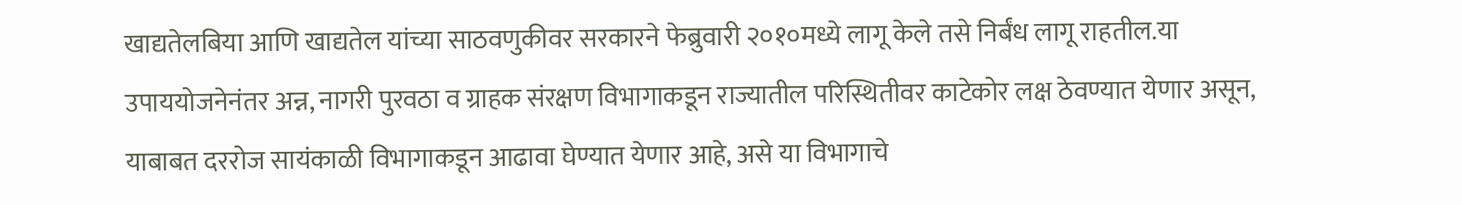खाद्यतेलबिया आणि खाद्यतेल यांच्या साठवणुकीवर सरकारने फेब्रुवारी २०१०मध्ये लागू केले तसे निर्बंध लागू राहतील.या उपाययोजनेनंतर अन्न, नागरी पुरवठा व ग्राहक संरक्षण विभागाकडून राज्यातील परिस्थितीवर काटेकोर लक्ष ठेवण्यात येणार असून, याबाबत दररोज सायंकाळी विभागाकडून आढावा घेण्यात येणार आहे, असे या विभागाचे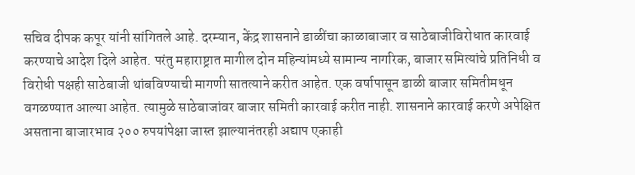सचिव दीपक कपूर यांनी सांगितले आहे. दरम्यान, केंद्र शासनाने डाळींचा काळाबाजार व साठेबाजीविरोधात कारवाई करण्याचे आदेश दिले आहेत. परंतु महाराष्ट्रात मागील दोन महिन्यांमध्ये सामान्य नागरिक, बाजार समित्यांचे प्रतिनिधी व विरोधी पक्षही साठेबाजी थांबविण्याची मागणी सातत्याने करीत आहेत. एक वर्षापासून डाळी बाजार समितीमधून वगळण्यात आल्या आहेत. त्यामुळे साठेबाजांवर बाजार समिती कारवाई करीत नाही. शासनाने कारवाई करणे अपेक्षित असताना बाजारभाव २०० रुपयांपेक्षा जास्त झाल्यानंतरही अद्याप एकाही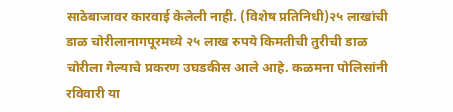साठेबाजावर कारवाई केलेली नाही. (विशेष प्रतिनिधी)२५ लाखांची डाळ चोरीलानागपूरमध्ये २५ लाख रुपये किमतीची तुरीची डाळ चोरीला गेल्याचे प्रकरण उघडकीस आले आहे. कळमना पोलिसांनी रविवारी या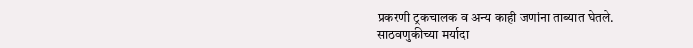प्रकरणी ट्रकचालक व अन्य काही जणांना ताब्यात घेतले. साठवणुकीच्या मर्यादा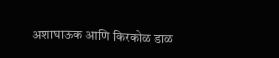अशाघाऊक आणि किरकोळ डाळ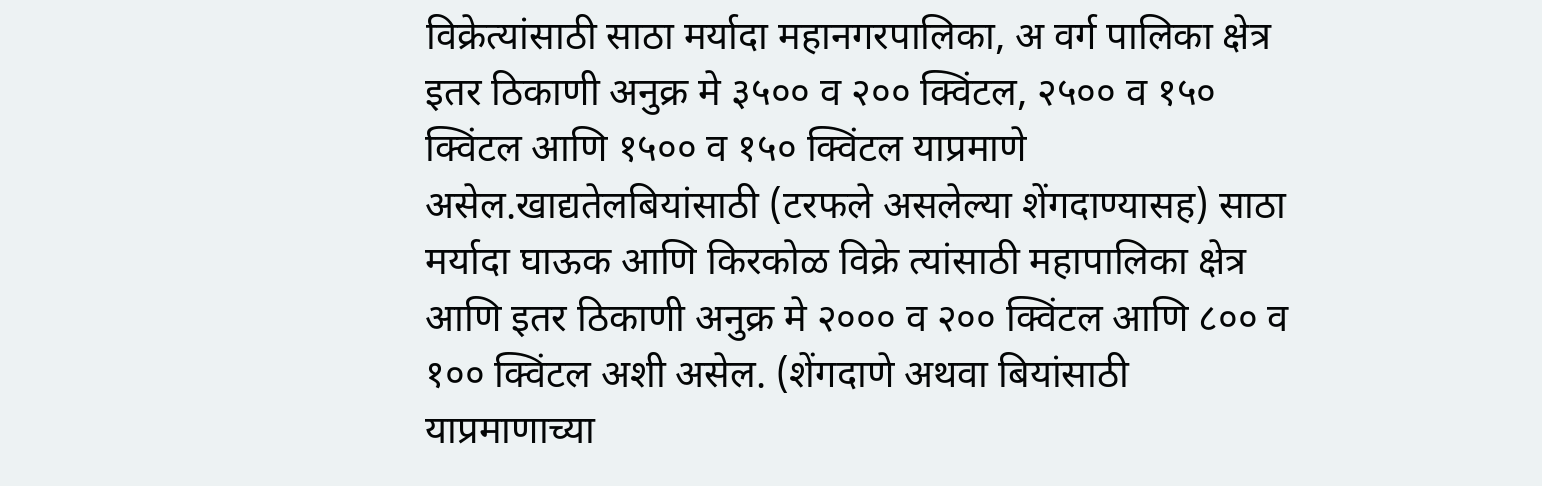विक्रेत्यांसाठी साठा मर्यादा महानगरपालिका, अ वर्ग पालिका क्षेत्र इतर ठिकाणी अनुक्र मे ३५०० व २०० क्विंटल, २५०० व १५० क्विंटल आणि १५०० व १५० क्विंटल याप्रमाणे असेल.खाद्यतेलबियांसाठी (टरफले असलेल्या शेंगदाण्यासह) साठा मर्यादा घाऊक आणि किरकोळ विक्रे त्यांसाठी महापालिका क्षेत्र आणि इतर ठिकाणी अनुक्र मे २००० व २०० क्विंटल आणि ८०० व १०० क्विंटल अशी असेल. (शेंगदाणे अथवा बियांसाठी याप्रमाणाच्या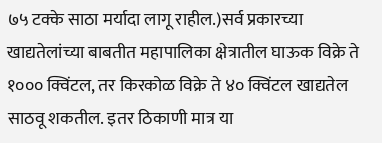७५ टक्के साठा मर्यादा लागू राहील.)सर्व प्रकारच्या खाद्यतेलांच्या बाबतीत महापालिका क्षेत्रातील घाऊक विक्रे ते १००० क्विंटल, तर किरकोळ विक्रे ते ४० क्विंटल खाद्यतेल साठवू शकतील. इतर ठिकाणी मात्र या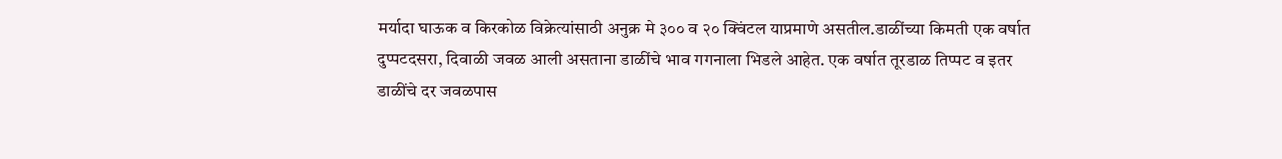मर्यादा घाऊक व किरकोळ विक्रेत्यांसाठी अनुक्र मे ३०० व २० क्विंटल याप्रमाणे असतील.डाळींच्या किमती एक वर्षात दुप्पटदसरा, दिवाळी जवळ आली असताना डाळींचे भाव गगनाला भिडले आहेत. एक वर्षात तूरडाळ तिप्पट व इतर डाळींचे दर जवळपास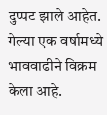दुप्पट झाले आहेत. गेल्या एक वर्षामध्ये भाववाढीने विक्रम केला आहे.